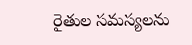రైతుల సమస్యలను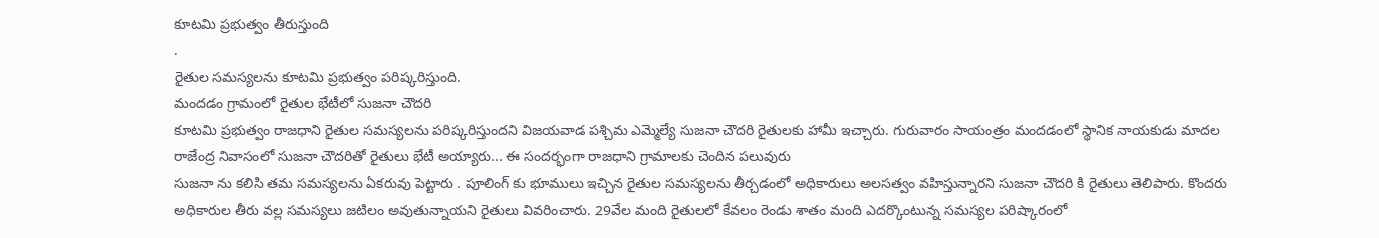కూటమి ప్రభుత్వం తీరుస్తుంది
.
రైతుల సమస్యలను కూటమి ప్రభుత్వం పరిష్కరిస్తుంది.
మందడం గ్రామంలో రైతుల భేటీలో సుజనా చౌదరి
కూటమి ప్రభుత్వం రాజధాని రైతుల సమస్యలను పరిష్కరిస్తుందని విజయవాడ పశ్చిమ ఎమ్మెల్యే సుజనా చౌదరి రైతులకు హామీ ఇచ్చారు. గురువారం సాయంత్రం మందడంలో స్థానిక నాయకుడు మాదల రాజేంద్ర నివాసంలో సుజనా చౌదరితో రైతులు భేటీ అయ్యారు... ఈ సందర్భంగా రాజధాని గ్రామాలకు చెందిన పలువురు
సుజనా ను కలిసి తమ సమస్యలను ఏకరువు పెట్టారు . పూలింగ్ కు భూములు ఇచ్చిన రైతుల సమస్యలను తీర్చడంలో అధికారులు అలసత్వం వహిస్తున్నారని సుజనా చౌదరి కి రైతులు తెలిపారు. కొందరు అధికారుల తీరు వల్ల సమస్యలు జటిలం అవుతున్నాయని రైతులు వివరించారు. 29వేల మంది రైతులలో కేవలం రెండు శాతం మంది ఎదర్కొంటున్న సమస్యల పరిష్కారంలో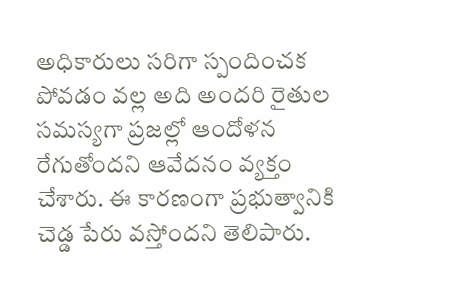అధికారులు సరిగా స్పందించక పోవడం వల్ల అది అందరి రైతుల సమస్యగా ప్రజల్లో ఆందోళన రేగుతోందని ఆవేదనం వ్యక్తం చేశారు. ఈ కారణంగా ప్రభుత్వానికి చెడ్డ పేరు వస్తోందని తెలిపారు.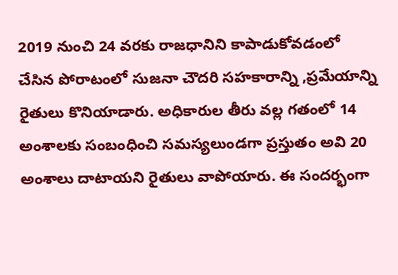2019 నుంచి 24 వరకు రాజధానిని కాపాడుకోవడంలో చేసిన పోరాటంలో సుజనా చౌదరి సహకారాన్ని ,ప్రమేయాన్ని రైతులు కొనియాడారు. అధికారుల తీరు వల్ల గతంలో 14 అంశాలకు సంబంధించి సమస్యలుండగా ప్రస్తుతం అవి 20 అంశాలు దాటాయని రైతులు వాపోయారు. ఈ సందర్భంగా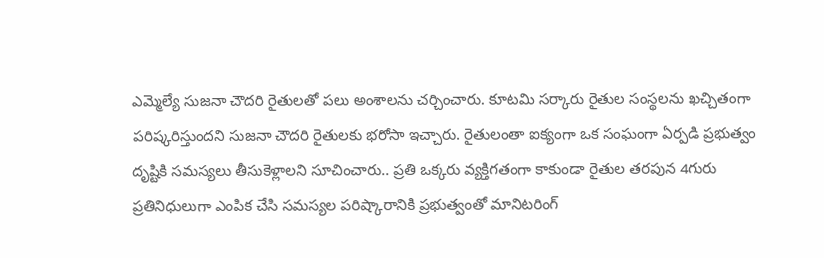ఎమ్మెల్యే సుజనా చౌదరి రైతులతో పలు అంశాలను చర్చించారు. కూటమి సర్కారు రైతుల సంస్థలను ఖచ్చితంగా పరిష్కరిస్తుందని సుజనా చౌదరి రైతులకు భరోసా ఇచ్చారు. రైతులంతా ఐక్యంగా ఒక సంఘంగా ఏర్పడి ప్రభుత్వం దృష్టికి సమస్యలు తీసుకెళ్లాలని సూచించారు.. ప్రతి ఒక్కరు వ్యక్తిగతంగా కాకుండా రైతుల తరపున 4గురు ప్రతినిధులుగా ఎంపిక చేసి సమస్యల పరిష్కారానికి ప్రభుత్వంతో మానిటరింగ్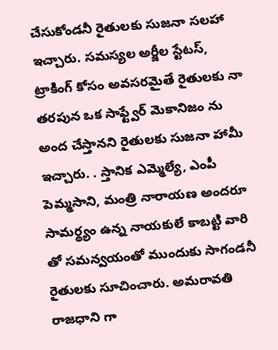చేసుకోండనీ రైతులకు సుజనా సలహా ఇచ్చారు. సమస్యల అర్జీల స్టేటస్, ట్రాకింగ్ కోసం అవసరమైతే రైతులకు నా తరపున ఒక సాఫ్ట్వేర్ మెకానిజం ను అంద చేస్తానని రైతులకు సుజనా హామీ ఇచ్చారు. . స్తానిక ఎమ్మెల్యే, ఎంపీ పెమ్మసాని, మంత్రి నారాయణ అందరూ సామర్థ్యం ఉన్న నాయకులే కాబట్టి వారి తో సమన్వయంతో ముందుకు సాగండనీ రైతులకు సూచించారు. అమరావతి రాజధాని గా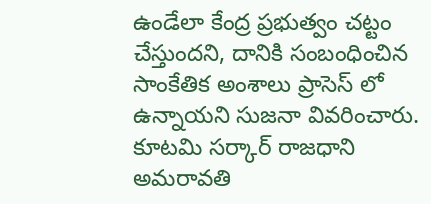ఉండేలా కేంద్ర ప్రభుత్వం చట్టం చేస్తుందని, దానికి సంబంధించిన సాంకేతిక అంశాలు ప్రాసెస్ లో ఉన్నాయని సుజనా వివరించారు. కూటమి సర్కార్ రాజధాని అమరావతి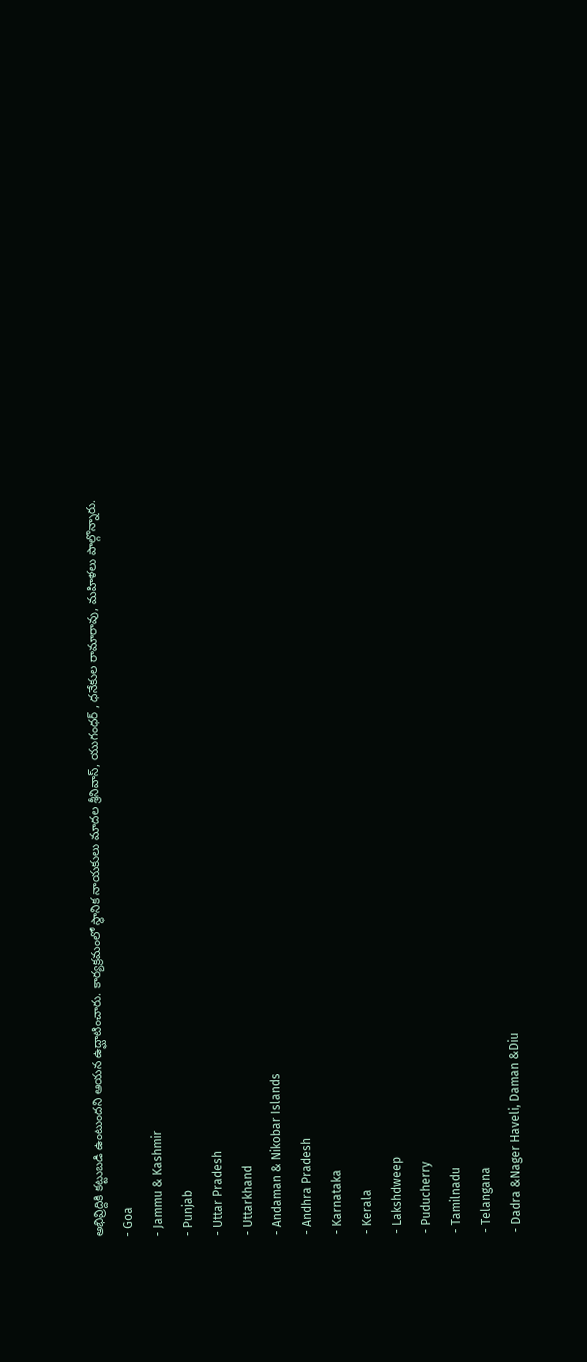అభివ్రిద్దికి కట్టుబడి ఉంటుందని ఆయన ఉద్ఘాటించారు. కార్యక్రమంలో స్థానిక నాయకులు మాదల శ్రీనివాస్, యుగంధర్ , ధనేకుల రామారావు, మహిళలు పాల్గొన్నారు.
- Goa
- Jammu & Kashmir
- Punjab
- Uttar Pradesh
- Uttarkhand
- Andaman & Nikobar Islands
- Andhra Pradesh
- Karnataka
- Kerala
- Lakshdweep
- Puducherry
- Tamilnadu
- Telangana
- Dadra &Nager Haveli, Daman &Diu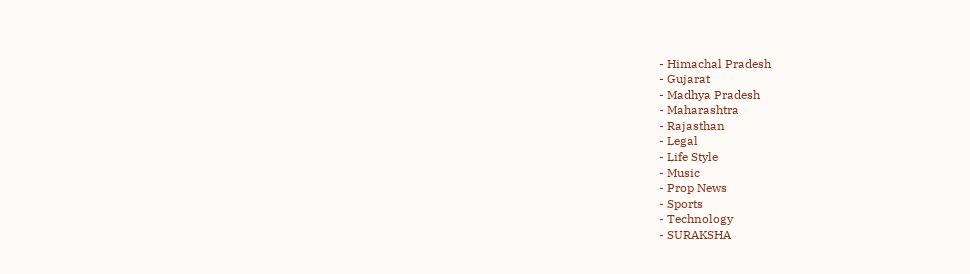- Himachal Pradesh
- Gujarat
- Madhya Pradesh
- Maharashtra
- Rajasthan
- Legal
- Life Style
- Music
- Prop News
- Sports
- Technology
- SURAKSHA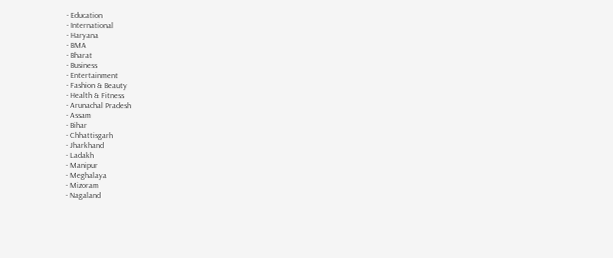- Education
- International
- Haryana
- BMA
- Bharat
- Business
- Entertainment
- Fashion & Beauty
- Health & Fitness
- Arunachal Pradesh
- Assam
- Bihar
- Chhattisgarh
- Jharkhand
- Ladakh
- Manipur
- Meghalaya
- Mizoram
- Nagaland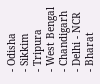- Odisha
- Sikkim
- Tripura
- West Bengal
- Chandigarh
- Delhi - NCR
- Bharat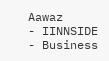Aawaz
- IINNSIDE
- Business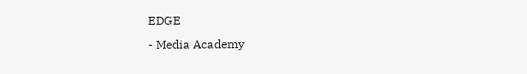EDGE
- Media Academy